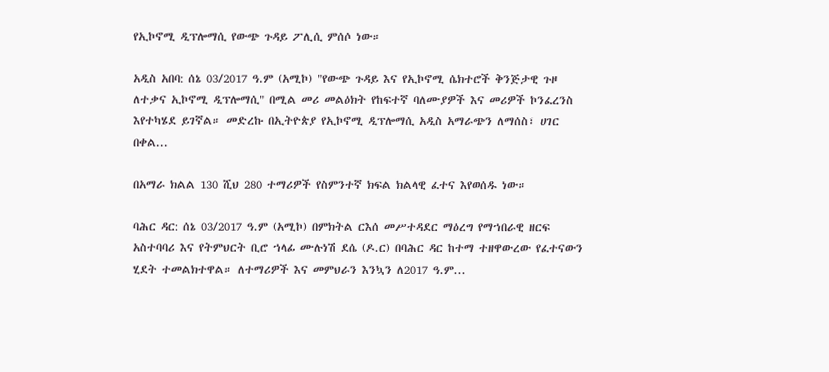የኢኮኖሚ ዲፕሎማሲ የውጭ ጉዳይ ፖሊሲ ምሰሶ ነው።

አዲስ አበባ: ሰኔ 03/2017 ዓ.ም (አሚኮ) "የውጭ ጉዳይ እና የኢኮኖሚ ሴክተሮች ቅንጅታዊ ጉዞ ለተቃና ኢኮኖሚ ዲፕሎማሲ" በሚል መሪ መልዕክት የከፍተኛ ባለሙያዎች እና መሪዎች ኮንፈረንስ እየተካሄደ ይገኛል። መድረኩ በኢትዮጵያ የኢኮኖሚ ዲፕሎማሲ አዲስ አማራጭን ለማሰስ፣ ሀገር በቀል...

በአማራ ክልል 130 ሺህ 280 ተማሪዎች የስምንተኛ ክፍል ክልላዊ ፈተና እየወሰዱ ነው።

ባሕር ዳር: ሰኔ 03/2017 ዓ.ም (አሚኮ) በምክትል ርእሰ መሥተዳደር ማዕረግ የማኀበራዊ ዘርፍ አስተባባሪ እና የትምህርት ቢሮ ኀላፊ ሙሉነሽ ደሴ (ዶ.ር) በባሕር ዳር ከተማ ተዘዋውረው የፈተናውን ሂደት ተመልክተዋል። ለተማሪዎች እና መምህራን እንኳን ለ2017 ዓ.ም...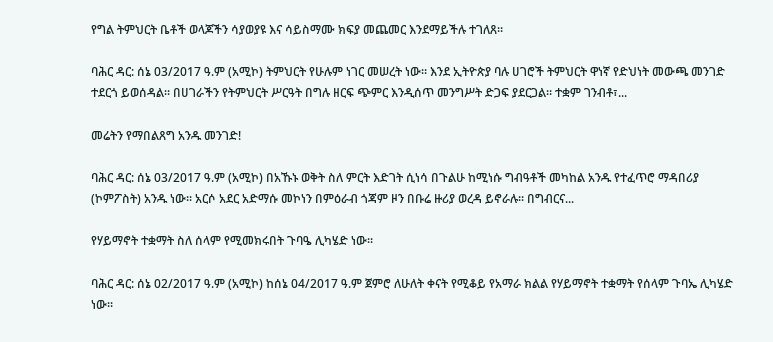የግል ትምህርት ቤቶች ወላጆችን ሳያወያዩ እና ሳይስማሙ ክፍያ መጨመር እንደማይችሉ ተገለጸ።

ባሕር ዳር: ሰኔ 03/2017 ዓ.ም (አሚኮ) ትምህርት የሁሉም ነገር መሠረት ነው። እንደ ኢትዮጵያ ባሉ ሀገሮች ትምህርት ዋነኛ የድህነት መውጫ መንገድ ተደርጎ ይወሰዳል። በሀገራችን የትምህርት ሥርዓት በግሉ ዘርፍ ጭምር እንዲሰጥ መንግሥት ድጋፍ ያደርጋል። ተቋም ገንብቶ፣...

መሬትን የማበልጸግ አንዱ መንገድ!

ባሕር ዳር: ሰኔ 03/2017 ዓ.ም (አሚኮ) በአኹኑ ወቅት ስለ ምርት እድገት ሲነሳ በጉልሁ ከሚነሱ ግብዓቶች መካከል አንዱ የተፈጥሮ ማዳበሪያ (ኮምፖስት) አንዱ ነው፡፡ አርሶ አደር አድማሱ መኮነን በምዕራብ ጎጃም ዞን በቡሬ ዙሪያ ወረዳ ይኖራሉ፡፡ በግብርና...

የሃይማኖት ተቋማት ስለ ሰላም የሚመክሩበት ጉባዔ ሊካሄድ ነው፡፡

ባሕር ዳር: ሰኔ 02/2017 ዓ.ም (አሚኮ) ከሰኔ 04/2017 ዓ.ም ጀምሮ ለሁለት ቀናት የሚቆይ የአማራ ክልል የሃይማኖት ተቋማት የሰላም ጉባኤ ሊካሄድ ነው፡፡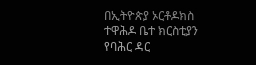በኢትዮጵያ ኦርቶዶክስ ተዋሕዶ ቤተ ክርስቲያን የባሕር ዳር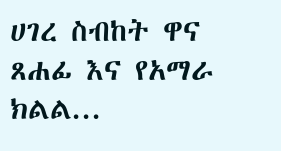ሀገረ ስብከት ዋና ጸሐፊ እና የአማራ ክልል...